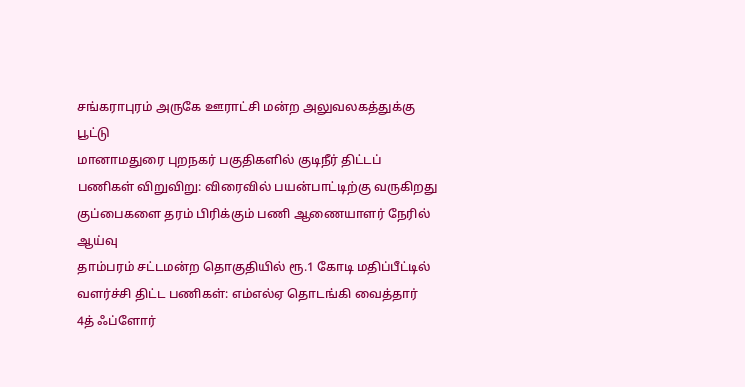சங்கராபுரம் அருகே ஊராட்சி மன்ற அலுவலகத்துக்கு பூட்டு
மானாமதுரை புறநகர் பகுதிகளில் குடிநீர் திட்டப் பணிகள் விறுவிறு: விரைவில் பயன்பாட்டிற்கு வருகிறது
குப்பைகளை தரம் பிரிக்கும் பணி ஆணையாளர் நேரில் ஆய்வு
தாம்பரம் சட்டமன்ற தொகுதியில் ரூ.1 கோடி மதிப்பீட்டில் வளர்ச்சி திட்ட பணிகள்: எம்எல்ஏ தொடங்கி வைத்தார்
4த் ஃப்ளோர்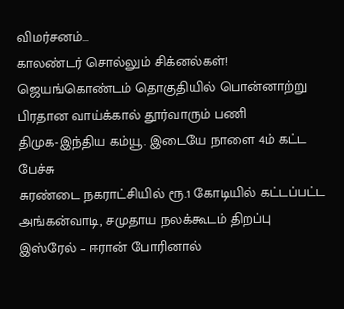விமர்சனம்…
காலண்டர் சொல்லும் சிக்னல்கள்!
ஜெயங்கொண்டம் தொகுதியில் பொன்னாற்று பிரதான வாய்க்கால் தூர்வாரும் பணி
திமுக-இந்திய கம்யூ. இடையே நாளை 4ம் கட்ட பேச்சு
சுரண்டை நகராட்சியில் ரூ.1 கோடியில் கட்டப்பட்ட அங்கன்வாடி, சமுதாய நலக்கூடம் திறப்பு
இஸ்ரேல் – ஈரான் போரினால்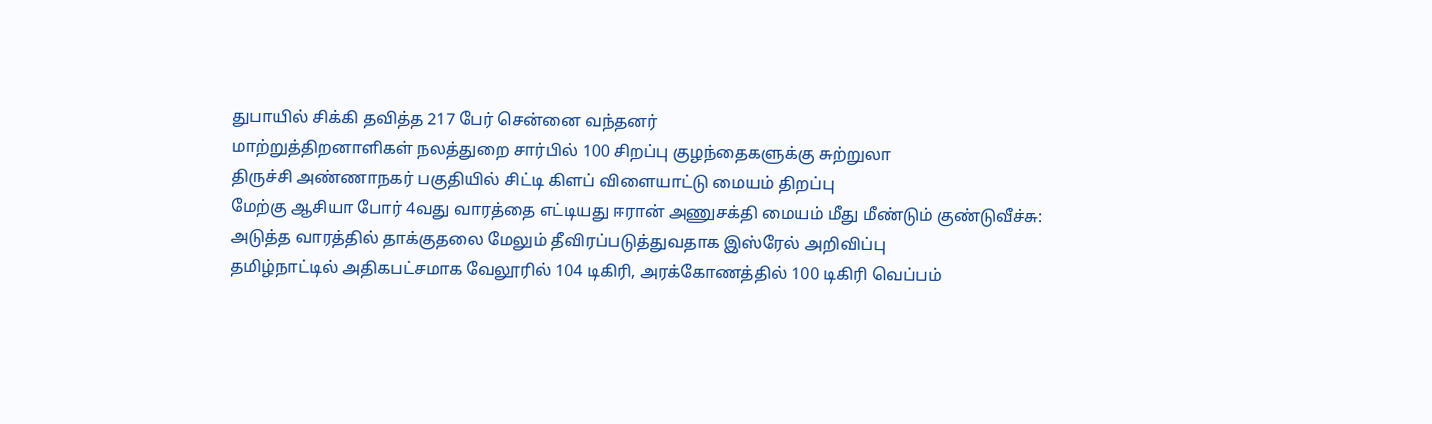துபாயில் சிக்கி தவித்த 217 பேர் சென்னை வந்தனர்
மாற்றுத்திறனாளிகள் நலத்துறை சார்பில் 100 சிறப்பு குழந்தைகளுக்கு சுற்றுலா
திருச்சி அண்ணாநகர் பகுதியில் சிட்டி கிளப் விளையாட்டு மையம் திறப்பு
மேற்கு ஆசியா போர் 4வது வாரத்தை எட்டியது ஈரான் அணுசக்தி மையம் மீது மீண்டும் குண்டுவீச்சு: அடுத்த வாரத்தில் தாக்குதலை மேலும் தீவிரப்படுத்துவதாக இஸ்ரேல் அறிவிப்பு
தமிழ்நாட்டில் அதிகபட்சமாக வேலூரில் 104 டிகிரி, அரக்கோணத்தில் 100 டிகிரி வெப்பம்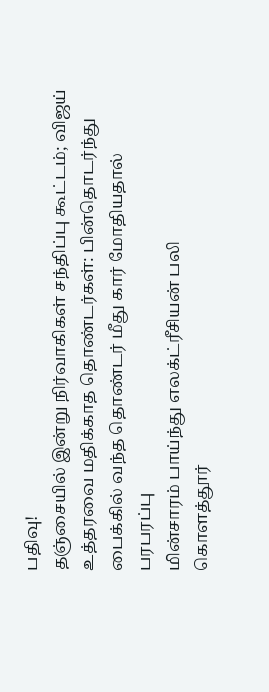பதிவு!
தஞ்சையில் இன்று நிர்வாகிகள் சந்திப்பு கூட்டம்; விஜய் உத்தரவை மதிக்காத தொண்டர்கள்: பின்தொடர்ந்து பைக்கில் வந்த தொண்டர் மீது கார் மோதியதால் பரபரப்பு
மின்சாரம் பாய்ந்து எலக்ட்ரீசியன் பலி
கொளத்தூர்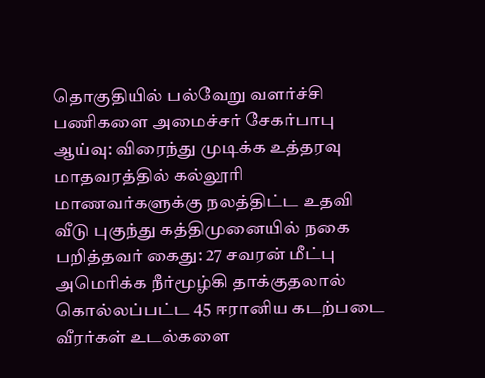தொகுதியில் பல்வேறு வளர்ச்சி பணிகளை அமைச்சர் சேகர்பாபு ஆய்வு: விரைந்து முடிக்க உத்தரவு
மாதவரத்தில் கல்லூரி மாணவர்களுக்கு நலத்திட்ட உதவி
வீடு புகுந்து கத்திமுனையில் நகை பறித்தவர் கைது: 27 சவரன் மீட்பு
அமெரிக்க நீர்மூழ்கி தாக்குதலால் கொல்லப்பட்ட 45 ஈரானிய கடற்படை வீரர்கள் உடல்களை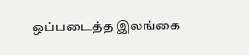ஒப்படைத்த இலங்கை